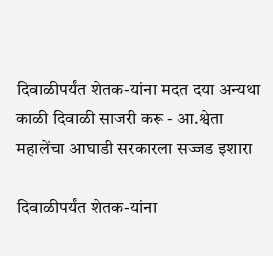दिवाळीपर्यंत शेतक-यांना मदत दया अन्यथा काळी दिवाळी साजरी करू - आ.श्वेता महालेंचा आघाडी सरकारला सज्जड इशारा

दिवाळीपर्यंत शेतक-यांना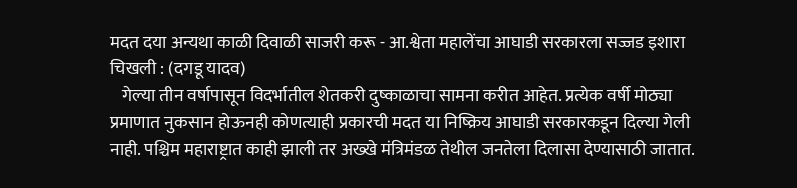मदत दया अन्यथा काळी दिवाळी साजरी करू - आ.श्वेता महालेंचा आघाडी सरकारला सज्जड इशारा
चिखली : (दगडू यादव)
   गेल्या तीन वर्षापासून विदर्भातील शेतकरी दुष्काळाचा सामना करीत आहेत. प्रत्येक वर्षी मोठ्या प्रमाणात नुकसान होऊनही कोणत्याही प्रकारची मदत या निष्क्रिय आघाडी सरकारकडून दिल्या गेली नाही. पश्चिम महाराष्ट्रात काही झाली तर अख्खे मंत्रिमंडळ तेथील जनतेला दिलासा देण्यासाठी जातात.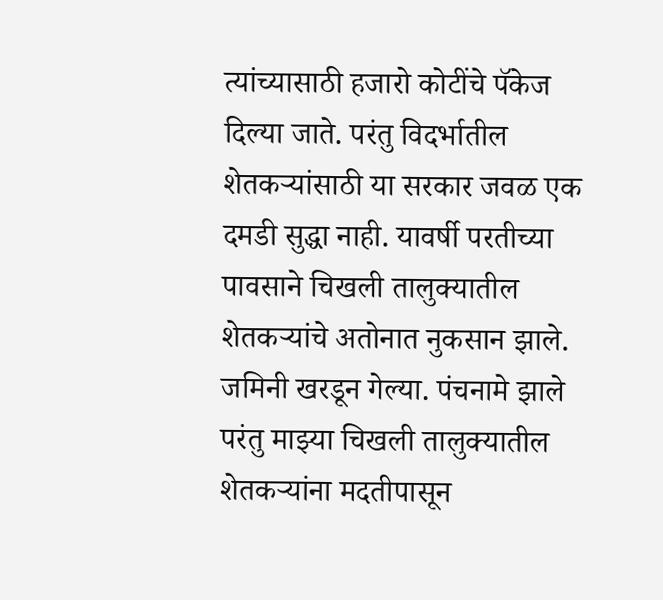त्यांच्यासाठी हजारो कोटींचे पॅकेज दिल्या जाते. परंतु विदर्भातील शेतकऱ्यांसाठी या सरकार जवळ एक दमडी सुद्धा नाही. यावर्षी परतीच्या पावसाने चिखली तालुक्यातील शेतकऱ्यांचे अतोनात नुकसान झाले. जमिनी खरडून गेल्या. पंचनामे झाले परंतु माझ्या चिखली तालुक्यातील शेतकऱ्यांना मदतीपासून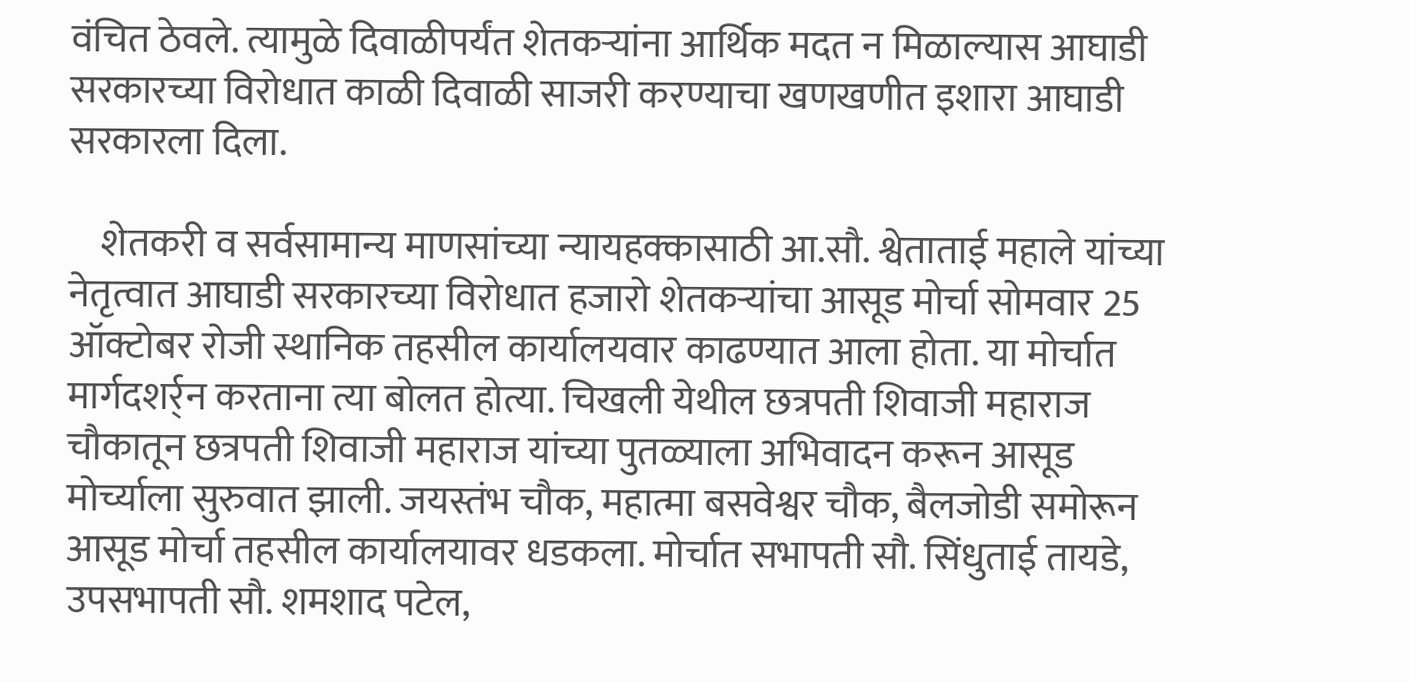वंचित ठेवले. त्यामुळे दिवाळीपर्यंत शेतकऱ्यांना आर्थिक मदत न मिळाल्यास आघाडी सरकारच्या विरोधात काळी दिवाळी साजरी करण्याचा खणखणीत इशारा आघाडी सरकारला दिला.

    शेतकरी व सर्वसामान्य माणसांच्या न्यायहक्कासाठी आ.सौ. श्वेताताई महाले यांच्या नेतृत्वात आघाडी सरकारच्या विरोधात हजारो शेतकऱ्यांचा आसूड मोर्चा सोमवार 25 ऑक्टोबर रोजी स्थानिक तहसील कार्यालयवार काढण्यात आला होता. या मोर्चात मार्गदशर्र्न करताना त्या बोलत होत्या. चिखली येथील छत्रपती शिवाजी महाराज चौकातून छत्रपती शिवाजी महाराज यांच्या पुतळ्याला अभिवादन करून आसूड मोर्च्याला सुरुवात झाली. जयस्तंभ चौक, महात्मा बसवेश्वर चौक, बैलजोडी समोरून आसूड मोर्चा तहसील कार्यालयावर धडकला. मोर्चात सभापती सौ. सिंधुताई तायडे, उपसभापती सौ. शमशाद पटेल,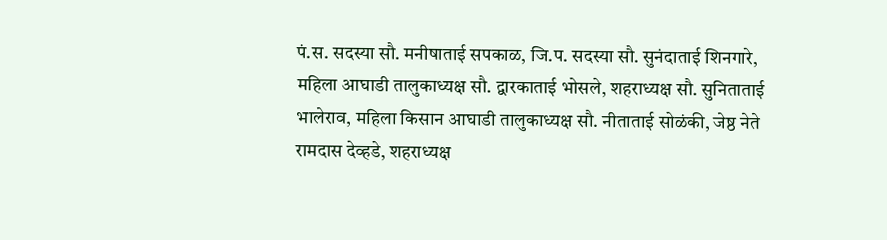पं.स. सदस्या सौ. मनीषाताई सपकाळ, जि.प. सदस्या सौ. सुनंदाताई शिनगारे, महिला आघाडी तालुकाध्यक्ष सौ. द्वारकाताई भोसले, शहराध्यक्ष सौ. सुनिताताई भालेराव, महिला किसान आघाडी तालुकाध्यक्ष सौ. नीताताई सोळंकी, जेष्ठ नेते रामदास देव्हडे, शहराध्यक्ष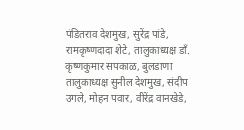पंडितराव देशमुख, सुरेंद्र पांडे, रामकृष्णदादा शेटे, तालुकाध्यक्ष डाँ. कृष्णकुमार सपकाळ, बुलडाणा तालुकाध्यक्ष सुनील देशमुख, संदीप उगले, मोहन पवार, वीरेंद्र वानखेडे,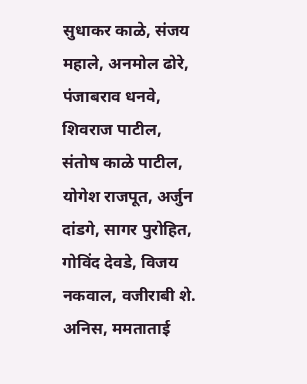सुधाकर काळे, संजय महाले, अनमोल ढोरे, पंजाबराव धनवे, शिवराज पाटील, संतोष काळे पाटील, योगेश राजपूत, अर्जुन दांडगे, सागर पुरोहित, गोविंद देवडे, विजय नकवाल, वजीराबी शे. अनिस, ममताताई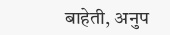बाहेती, अनुप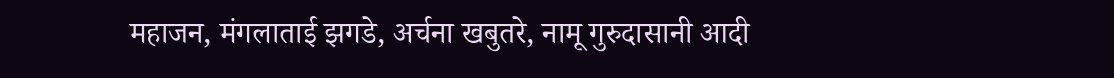महाजन, मंगलाताई झगडे, अर्चना खबुतरे, नामू गुरुदासानी आदी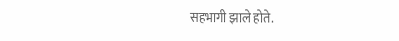सहभागी झाले होते.